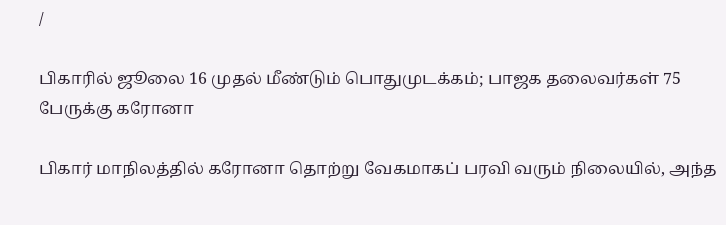/

பிகாரில் ஜூலை 16 முதல் மீண்டும் பொதுமுடக்கம்; பாஜக தலைவர்கள் 75 பேருக்கு கரோனா

பிகார் மாநிலத்தில் கரோனா தொற்று வேகமாகப் பரவி வரும் நிலையில், அந்த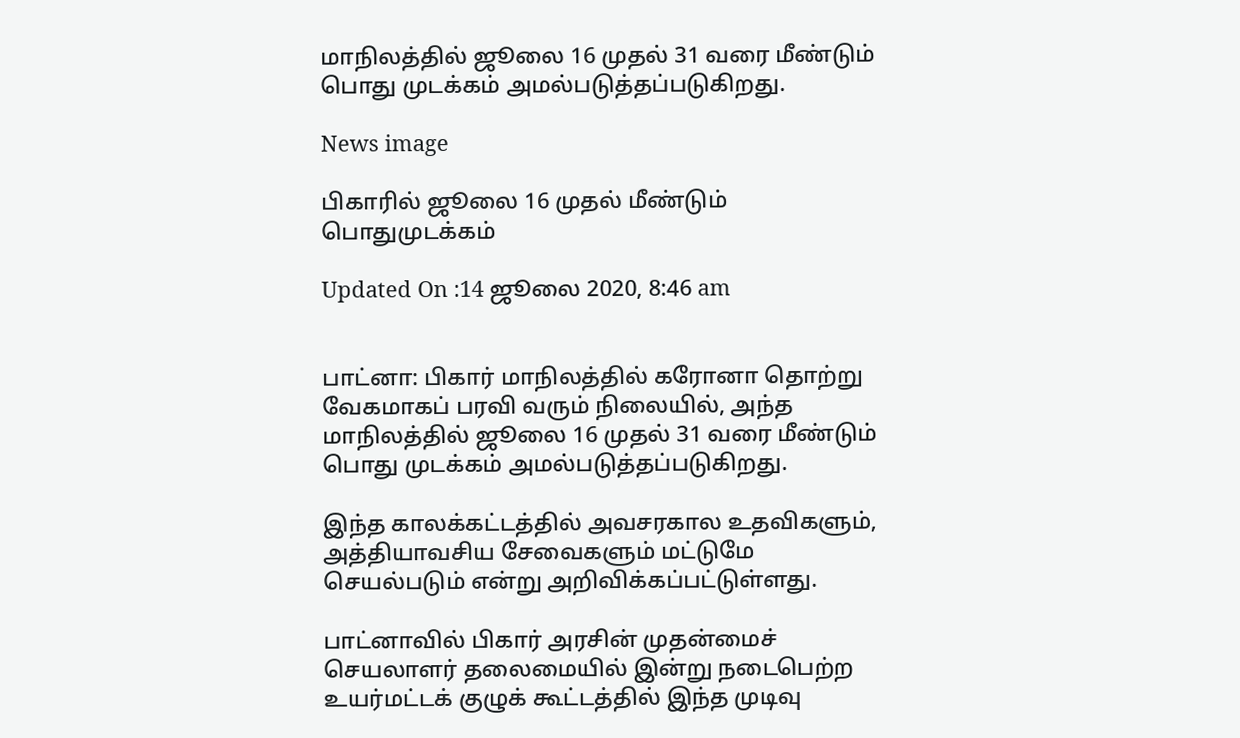மாநிலத்தில் ஜூலை 16 முதல் 31 வரை மீண்டும் பொது முடக்கம் அமல்படுத்தப்படுகிறது.

News image

பிகாரில் ஜூலை 16 முதல் மீண்டும் பொதுமுடக்கம்

Updated On :14 ஜூலை 2020, 8:46 am


பாட்னா: பிகார் மாநிலத்தில் கரோனா தொற்று வேகமாகப் பரவி வரும் நிலையில், அந்த மாநிலத்தில் ஜூலை 16 முதல் 31 வரை மீண்டும் பொது முடக்கம் அமல்படுத்தப்படுகிறது.

இந்த காலக்கட்டத்தில் அவசரகால உதவிகளும், அத்தியாவசிய சேவைகளும் மட்டுமே செயல்படும் என்று அறிவிக்கப்பட்டுள்ளது.

பாட்னாவில் பிகார் அரசின் முதன்மைச் செயலாளர் தலைமையில் இன்று நடைபெற்ற உயர்மட்டக் குழுக் கூட்டத்தில் இந்த முடிவு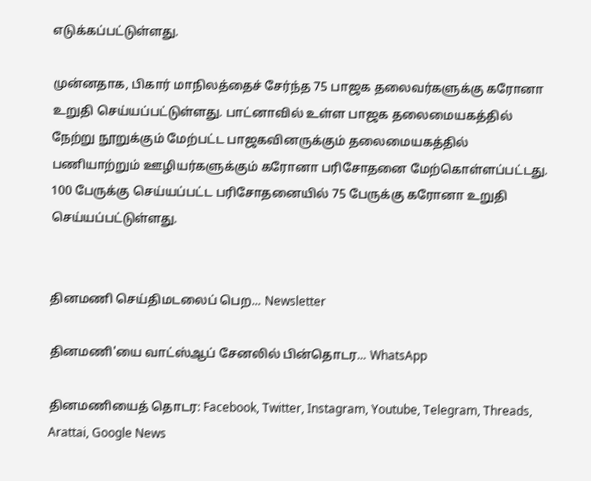எடுக்கப்பட்டுள்ளது.

முன்னதாக, பிகார் மாநிலத்தைச் சேர்ந்த 75 பாஜக தலைவர்களுக்கு கரோனா உறுதி செய்யப்பட்டுள்ளது. பாட்னாவில் உள்ள பாஜக தலைமையகத்தில் நேற்று நூறுக்கும் மேற்பட்ட பாஜகவினருக்கும் தலைமையகத்தில் பணியாற்றும் ஊழியர்களுக்கும் கரோனா பரிசோதனை மேற்கொள்ளப்பட்டது. 100 பேருக்கு செய்யப்பட்ட பரிசோதனையில் 75 பேருக்கு கரோனா உறுதி செய்யப்பட்டுள்ளது.


தினமணி செய்திமடலைப் பெற... Newsletter

தினமணி'யை வாட்ஸ்ஆப் சேனலில் பின்தொடர... WhatsApp

தினமணியைத் தொடர: Facebook, Twitter, Instagram, Youtube, Telegram, Threads, Arattai, Google News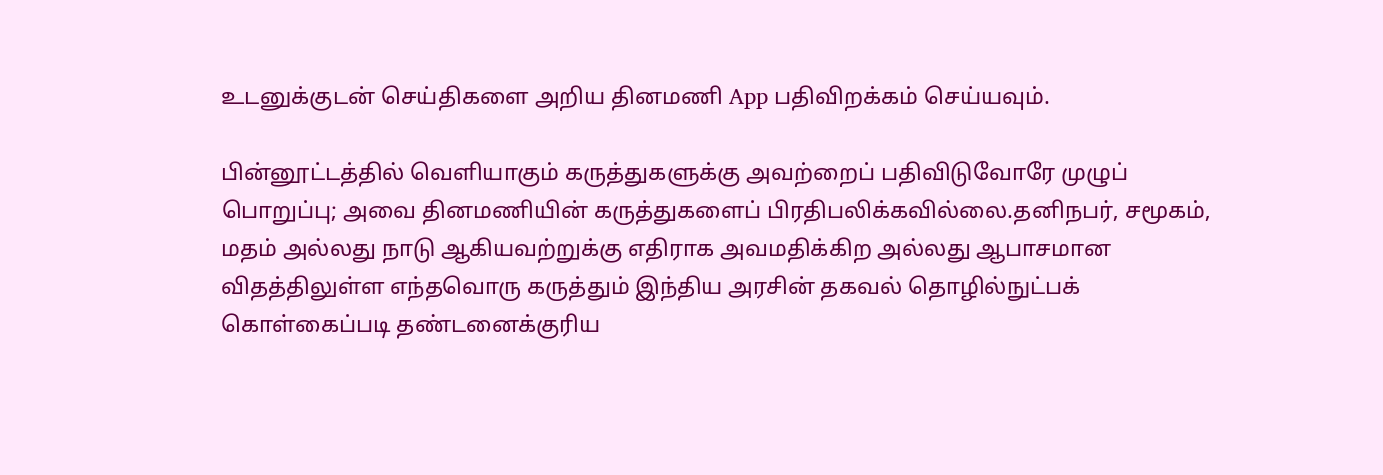உடனுக்குடன் செய்திகளை அறிய தினமணி App பதிவிறக்கம் செய்யவும்.

பின்னூட்டத்தில் வெளியாகும் கருத்துகளுக்கு அவற்றைப் பதிவிடுவோரே முழுப் பொறுப்பு; அவை தினமணியின் கருத்துகளைப் பிரதிபலிக்கவில்லை.தனிநபர், சமூகம், மதம் அல்லது நாடு ஆகியவற்றுக்கு எதிராக அவமதிக்கிற அல்லது ஆபாசமான விதத்திலுள்ள எந்தவொரு கருத்தும் இந்திய அரசின் தகவல் தொழில்நுட்பக் கொள்கைப்படி தண்டனைக்குரிய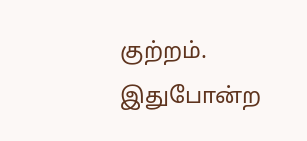குற்றம். இதுபோன்ற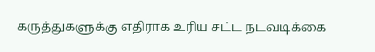கருத்துகளுக்கு எதிராக உரிய சட்ட நடவடிக்கை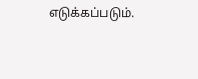எடுக்கப்படும்.